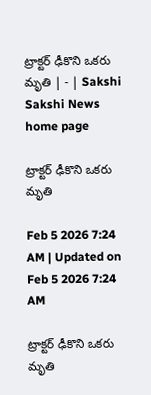ట్రాక్టర్‌ ఢీకొని ఒకరు మృతి | - | Sakshi
Sakshi News home page

ట్రాక్టర్‌ ఢీకొని ఒకరు మృతి

Feb 5 2026 7:24 AM | Updated on Feb 5 2026 7:24 AM

ట్రాక్టర్‌ ఢీకొని ఒకరు మృతి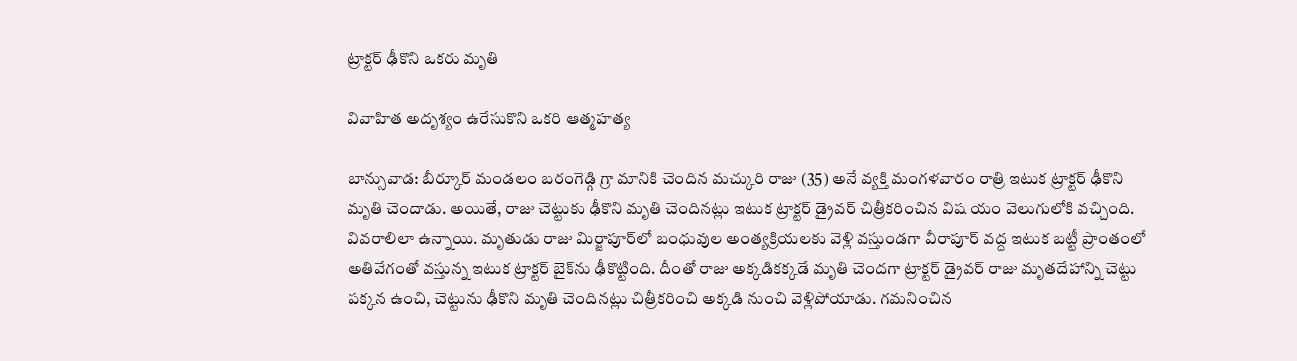ట్రాక్టర్‌ ఢీకొని ఒకరు మృతి

వివాహిత అదృశ్యం ఉరేసుకొని ఒకరి ఆత్మహత్య

బాన్సువాడ: బీర్కూర్‌ మండలం బరంగెడ్గి గ్రా మానికి చెందిన మచ్కురి రాజు (35) అనే వ్యక్తి మంగళవారం రాత్రి ఇటుక ట్రాక్టర్‌ ఢీకొని మృతి చెందాడు. అయితే, రాజు చెట్టుకు ఢీకొని మృతి చెందినట్లు ఇటుక ట్రాక్టర్‌ డ్రైవర్‌ చిత్రీకరించిన విష యం వెలుగులోకి వచ్చింది. వివరాలిలా ఉన్నాయి. మృతుడు రాజు మిర్జాపూర్‌లో బంధువుల అంత్యక్రియలకు వెళ్లి వస్తుండగా వీరాపూర్‌ వద్ద ఇటుక బట్టీ ప్రాంతంలో అతివేగంతో వస్తున్న ఇటుక ట్రాక్టర్‌ బైక్‌ను ఢీకొట్టింది. దీంతో రాజు అక్కడికక్కడే మృతి చెందగా ట్రాక్టర్‌ డ్రైవర్‌ రాజు మృతదేహాన్ని చెట్టు పక్కన ఉంచి, చెట్టును ఢీకొని మృతి చెందినట్లు చిత్రీకరించి అక్కడి నుంచి వెళ్లిపోయాడు. గమనించిన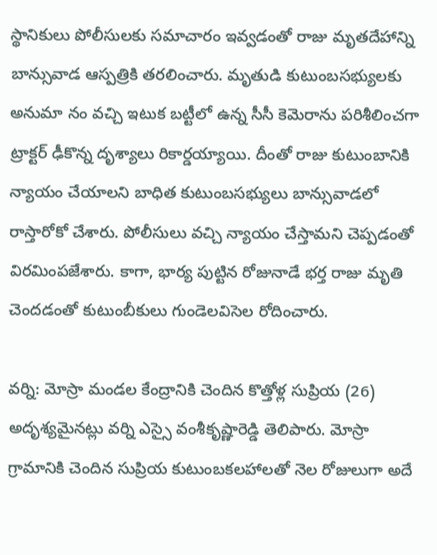స్థానికులు పోలీసులకు సమాచారం ఇవ్వడంతో రాజు మృతదేహాన్ని బాన్సువాడ ఆస్పత్రికి తరలించారు. మృతుడి కుటుంబసభ్యులకు అనుమా నం వచ్చి ఇటుక బట్టీలో ఉన్న సీసీ కెమెరాను పరిశీలించగా ట్రాక్టర్‌ ఢీకొన్న దృశ్యాలు రికార్డయ్యాయి. దీంతో రాజు కుటుంబానికి న్యాయం చేయాలని బాధిత కుటుంబసభ్యులు బాన్సువాడలో రాస్తారోకో చేశారు. పోలీసులు వచ్చి న్యాయం చేస్తామని చెప్పడంతో విరమింపజేశారు. కాగా, భార్య పుట్టిన రోజునాడే భర్త రాజు మృతి చెందడంతో కుటుంబీకులు గుండెలవిసెల రోదించారు.

వర్ని: మోస్రా మండల కేంద్రానికి చెందిన కొత్తోళ్ల సుప్రియ (26) అదృశ్యమైనట్లు వర్ని ఎస్సై వంశీకృష్ణారెడ్డి తెలిపారు. మోస్రా గ్రామానికి చెందిన సుప్రియ కుటుంబకలహాలతో నెల రోజులుగా అదే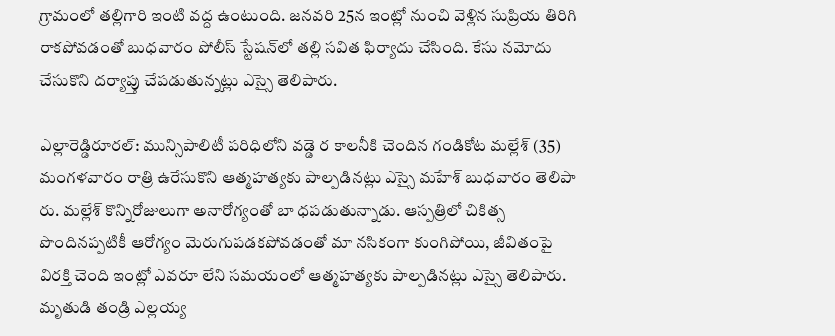గ్రామంలో తల్లిగారి ఇంటి వద్ద ఉంటుంది. జనవరి 25న ఇంట్లో నుంచి వెళ్లిన సుప్రియ తిరిగి రాకపోవడంతో బుధవారం పోలీస్‌ స్టేషన్‌లో తల్లి సవిత ఫిర్యాదు చేసింది. కేసు నమోదు చేసుకొని దర్యాప్తు చేపడుతున్నట్లు ఎస్సై తెలిపారు.

ఎల్లారెడ్డిరూరల్‌: మున్సిపాలిటీ పరిధిలోని వడ్డె ర కాలనీకి చెందిన గండికోట మల్లేశ్‌ (35) మంగళవారం రాత్రి ఉరేసుకొని ఆత్మహత్యకు పాల్పడినట్లు ఎస్సై మహేశ్‌ బుధవారం తెలిపా రు. మల్లేశ్‌ కొన్నిరోజులుగా అనారోగ్యంతో బా ధపడుతున్నాడు. ఆస్పత్రిలో చికిత్స పొందినప్పటికీ ఆరోగ్యం మెరుగుపడకపోవడంతో మా నసికంగా కుంగిపోయి, జీవితంపై విరక్తి చెంది ఇంట్లో ఎవరూ లేని సమయంలో ఆత్మహత్యకు పాల్పడినట్లు ఎస్సై తెలిపారు. మృతుడి తండ్రి ఎల్లయ్య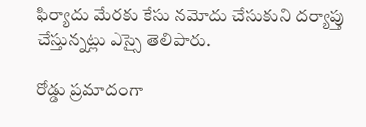ఫిర్యాదు మేరకు కేసు నమోదు చేసుకుని దర్యాప్తు చేస్తున్నట్లు ఎస్సై తెలిపారు.

రోడ్డు ప్రమాదంగా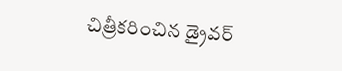చిత్రీకరించిన డ్రైవర్‌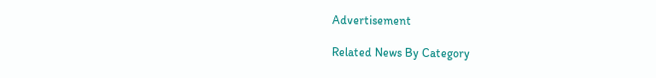Advertisement

Related News By Category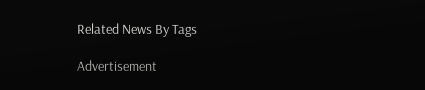Related News By Tags

Advertisement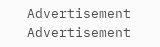Advertisement
Advertisement